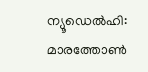ന്യൂഡെൽഹി: മാരത്തോൺ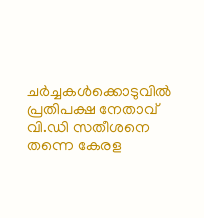ചർച്ചകൾക്കൊടുവിൽ പ്രതിപക്ഷ നേതാവ് വി.ഡി സതീശനെ തന്നെ കേരള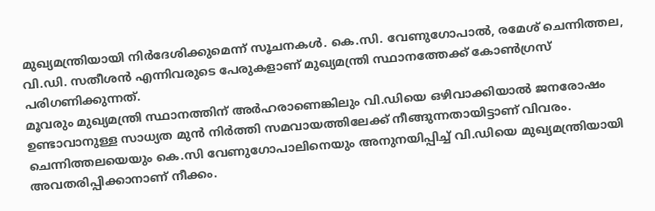മുഖ്യമന്ത്രിയായി നിർദേശിക്കുമെന്ന് സൂചനകൾ. കെ.സി. വേണുഗോപാൽ, രമേശ് ചെന്നിത്തല, വി.ഡി. സതീശൻ എന്നിവരുടെ പേരുകളാണ് മുഖ്യമന്ത്രി സ്ഥാനത്തേക്ക് കോൺഗ്രസ് പരിഗണിക്കുന്നത്.
മൂവരും മുഖ്യമന്ത്രി സ്ഥാനത്തിന് അർഹരാണെങ്കിലും വി.ഡിയെ ഒഴിവാക്കിയാൽ ജനരോഷം ഉണ്ടാവാനുള്ള സാധ്യത മുൻ നിർത്തി സമവായത്തിലേക്ക് നീങ്ങുന്നതായിട്ടാണ് വിവരം. ചെന്നിത്തലയെയും കെ.സി വേണുഗോപാലിനെയും അനുനയിപ്പിച്ച് വി.ഡിയെ മുഖ്യമന്ത്രിയായി അവതരിപ്പിക്കാനാണ് നീക്കം.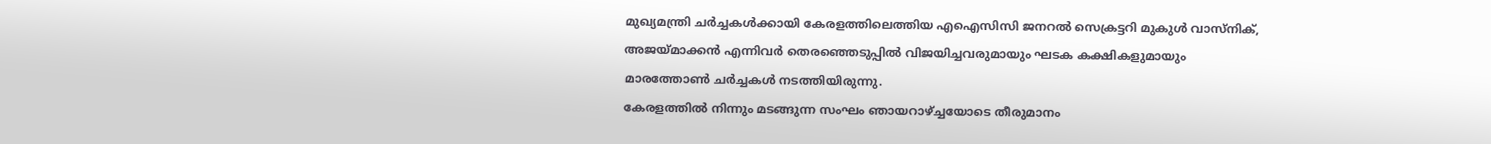മുഖ്യമന്ത്രി ചർച്ചകൾക്കായി കേരളത്തിലെത്തിയ എഐസിസി ജനറൽ സെക്രട്ടറി മുകുൾ വാസ്നിക്, അജയ്മാക്കൻ എന്നിവർ തെരഞ്ഞെടുപ്പിൽ വിജയിച്ചവരുമായും ഘടക കക്ഷികളുമായും മാരത്തോൺ ചർച്ചകൾ നടത്തിയിരുന്നു.
കേരളത്തിൽ നിന്നും മടങ്ങുന്ന സംഘം ഞായറാഴ്ച്ചയോടെ തീരുമാനം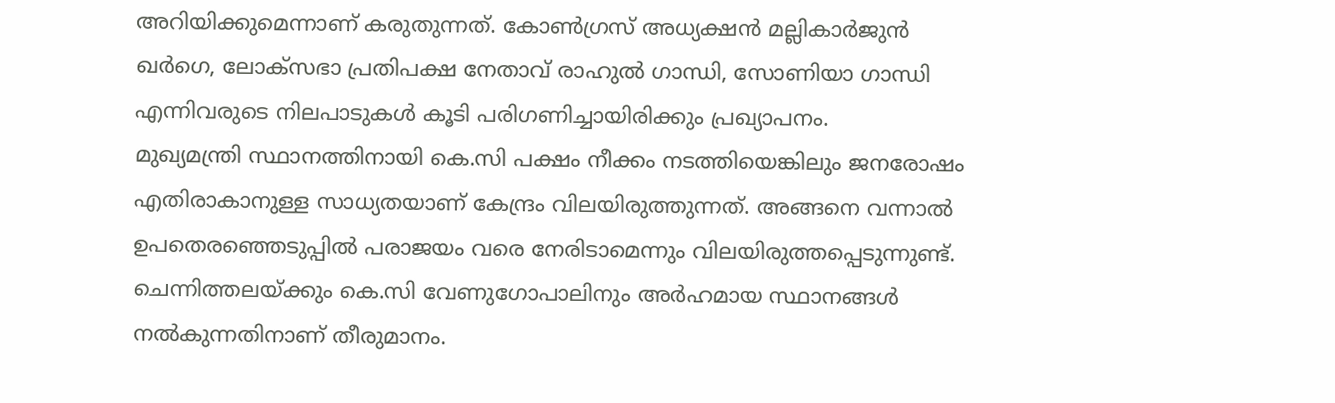അറിയിക്കുമെന്നാണ് കരുതുന്നത്. കോൺഗ്രസ് അധ്യക്ഷൻ മല്ലികാർജുൻ ഖർഗെ, ലോക്സഭാ പ്രതിപക്ഷ നേതാവ് രാഹുൽ ഗാന്ധി, സോണിയാ ഗാന്ധി എന്നിവരുടെ നിലപാടുകൾ കൂടി പരിഗണിച്ചായിരിക്കും പ്രഖ്യാപനം.
മുഖ്യമന്ത്രി സ്ഥാനത്തിനായി കെ.സി പക്ഷം നീക്കം നടത്തിയെങ്കിലും ജനരോഷം എതിരാകാനുള്ള സാധ്യതയാണ് കേന്ദ്രം വിലയിരുത്തുന്നത്. അങ്ങനെ വന്നാൽ ഉപതെരഞ്ഞെടുപ്പിൽ പരാജയം വരെ നേരിടാമെന്നും വിലയിരുത്തപ്പെടുന്നുണ്ട്. ചെന്നിത്തലയ്ക്കും കെ.സി വേണുഗോപാലിനും അർഹമായ സ്ഥാനങ്ങൾ നൽകുന്നതിനാണ് തീരുമാനം.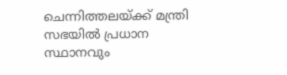ചെന്നിത്തലയ്ക്ക് മന്ത്രി സഭയിൽ പ്രധാന സ്ഥാനവും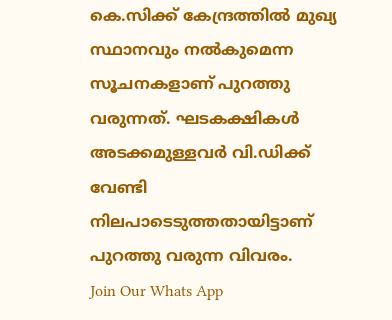കെ.സിക്ക് കേന്ദ്രത്തിൽ മുഖ്യ സ്ഥാനവും നൽകുമെന്ന സൂചനകളാണ് പുറത്തു വരുന്നത്. ഘടകക്ഷികൾ അടക്കമുള്ളവർ വി.ഡിക്ക് വേണ്ടി നിലപാടെടുത്തതായിട്ടാണ് പുറത്തു വരുന്ന വിവരം.
Join Our Whats App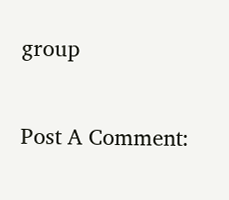group

Post A Comment: